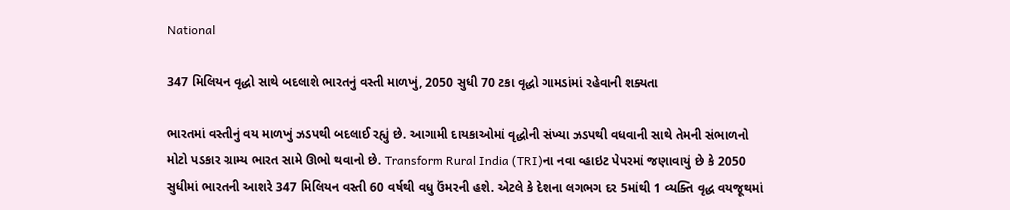National

347 મિલિયન વૃદ્ધો સાથે બદલાશે ભારતનું વસ્તી માળખું, 2050 સુધી 70 ટકા વૃદ્ધો ગામડાંમાં રહેવાની શક્યતા

ભારતમાં વસ્તીનું વય માળખું ઝડપથી બદલાઈ રહ્યું છે. આગામી દાયકાઓમાં વૃદ્ધોની સંખ્યા ઝડપથી વધવાની સાથે તેમની સંભાળનો મોટો પડકાર ગ્રામ્ય ભારત સામે ઊભો થવાનો છે. Transform Rural India (TRI)ના નવા વ્હાઇટ પેપરમાં જણાવાયું છે કે 2050 સુધીમાં ભારતની આશરે 347 મિલિયન વસ્તી 60 વર્ષથી વધુ ઉંમરની હશે. એટલે કે દેશના લગભગ દર 5માંથી 1 વ્યક્તિ વૃદ્ધ વયજૂથમાં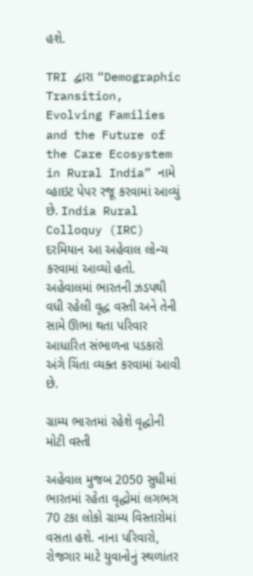હશે.

TRI દ્વારા “Demographic Transition, Evolving Families and the Future of the Care Ecosystem in Rural India” નામે વ્હાઇટ પેપર રજૂ કરવામાં આવ્યું છે. India Rural Colloquy (IRC) દરમિયાન આ અહેવાલ લોન્ચ કરવામાં આવ્યો હતો. અહેવાલમાં ભારતની ઝડપથી વધી રહેલી વૃદ્ધ વસ્તી અને તેની સામે ઊભા થતા પરિવાર આધારિત સંભાળના પડકારો અંગે ચિંતા વ્યક્ત કરવામાં આવી છે.

ગ્રામ્ય ભારતમાં રહેશે વૃદ્ધોની મોટી વસ્તી

અહેવાલ મુજબ 2050 સુધીમાં ભારતમાં રહેતા વૃદ્ધોમાં લગભગ 70 ટકા લોકો ગ્રામ્ય વિસ્તારોમાં વસતા હશે. નાના પરિવારો, રોજગાર માટે યુવાનોનું સ્થળાંતર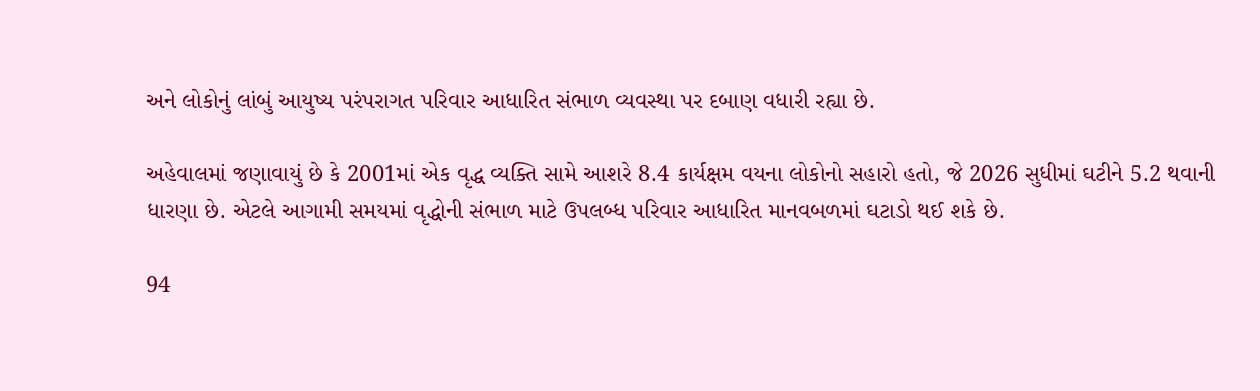અને લોકોનું લાંબું આયુષ્ય પરંપરાગત પરિવાર આધારિત સંભાળ વ્યવસ્થા પર દબાણ વધારી રહ્યા છે.

અહેવાલમાં જણાવાયું છે કે 2001માં એક વૃદ્ધ વ્યક્તિ સામે આશરે 8.4 કાર્યક્ષમ વયના લોકોનો સહારો હતો, જે 2026 સુધીમાં ઘટીને 5.2 થવાની ધારણા છે. એટલે આગામી સમયમાં વૃદ્ધોની સંભાળ માટે ઉપલબ્ધ પરિવાર આધારિત માનવબળમાં ઘટાડો થઈ શકે છે.

94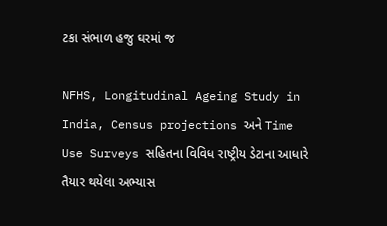ટકા સંભાળ હજુ ઘરમાં જ

NFHS, Longitudinal Ageing Study in India, Census projections અને Time Use Surveys સહિતના વિવિધ રાષ્ટ્રીય ડેટાના આધારે તૈયાર થયેલા અભ્યાસ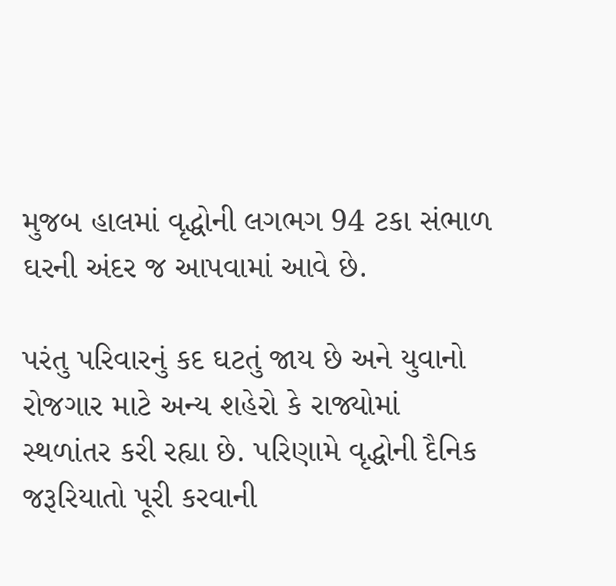મુજબ હાલમાં વૃદ્ધોની લગભગ 94 ટકા સંભાળ ઘરની અંદર જ આપવામાં આવે છે.

પરંતુ પરિવારનું કદ ઘટતું જાય છે અને યુવાનો રોજગાર માટે અન્ય શહેરો કે રાજ્યોમાં સ્થળાંતર કરી રહ્યા છે. પરિણામે વૃદ્ધોની દૈનિક જરૂરિયાતો પૂરી કરવાની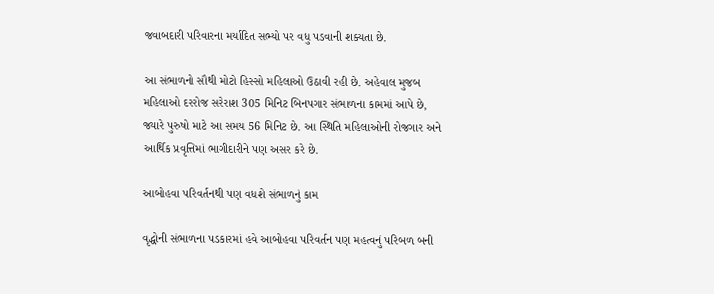જવાબદારી પરિવારના મર્યાદિત સભ્યો પર વધુ પડવાની શક્યતા છે.

આ સંભાળનો સૌથી મોટો હિસ્સો મહિલાઓ ઉઠાવી રહી છે. અહેવાલ મુજબ મહિલાઓ દરરોજ સરેરાશ 305 મિનિટ બિનપગાર સંભાળના કામમાં આપે છે, જ્યારે પુરુષો માટે આ સમય 56 મિનિટ છે. આ સ્થિતિ મહિલાઓની રોજગાર અને આર્થિક પ્રવૃત્તિમાં ભાગીદારીને પણ અસર કરે છે.

આબોહવા પરિવર્તનથી પણ વધશે સંભાળનું કામ

વૃદ્ધોની સંભાળના પડકારમાં હવે આબોહવા પરિવર્તન પણ મહત્વનું પરિબળ બની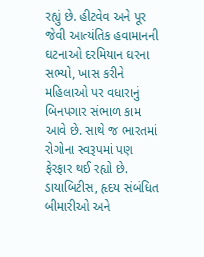રહ્યું છે. હીટવેવ અને પૂર જેવી આત્યંતિક હવામાનની ઘટનાઓ દરમિયાન ઘરના સભ્યો, ખાસ કરીને મહિલાઓ પર વધારાનું બિનપગાર સંભાળ કામ આવે છે. સાથે જ ભારતમાં રોગોના સ્વરૂપમાં પણ ફેરફાર થઈ રહ્યો છે. ડાયાબિટીસ, હૃદય સંબંધિત બીમારીઓ અને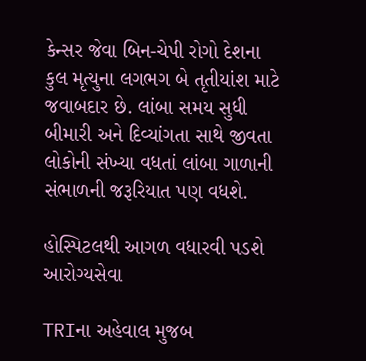કેન્સર જેવા બિન-ચેપી રોગો દેશના કુલ મૃત્યુના લગભગ બે તૃતીયાંશ માટે જવાબદાર છે. લાંબા સમય સુધી બીમારી અને દિવ્યાંગતા સાથે જીવતા લોકોની સંખ્યા વધતાં લાંબા ગાળાની સંભાળની જરૂરિયાત પણ વધશે.

હોસ્પિટલથી આગળ વધારવી પડશે આરોગ્યસેવા

TRIના અહેવાલ મુજબ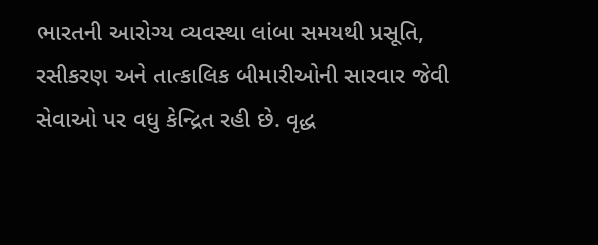ભારતની આરોગ્ય વ્યવસ્થા લાંબા સમયથી પ્રસૂતિ, રસીકરણ અને તાત્કાલિક બીમારીઓની સારવાર જેવી સેવાઓ પર વધુ કેન્દ્રિત રહી છે. વૃદ્ધ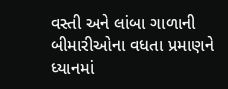વસ્તી અને લાંબા ગાળાની બીમારીઓના વધતા પ્રમાણને ધ્યાનમાં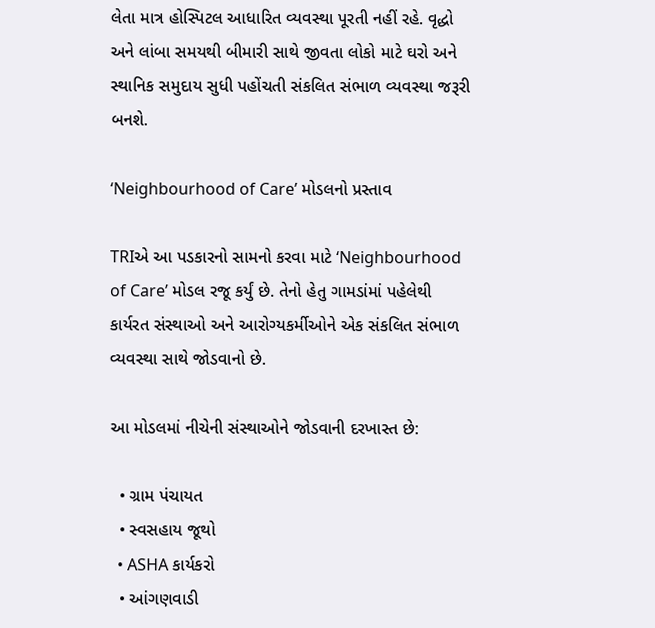લેતા માત્ર હોસ્પિટલ આધારિત વ્યવસ્થા પૂરતી નહીં રહે. વૃદ્ધો અને લાંબા સમયથી બીમારી સાથે જીવતા લોકો માટે ઘરો અને સ્થાનિક સમુદાય સુધી પહોંચતી સંકલિત સંભાળ વ્યવસ્થા જરૂરી બનશે.

‘Neighbourhood of Care’ મોડલનો પ્રસ્તાવ

TRIએ આ પડકારનો સામનો કરવા માટે ‘Neighbourhood of Care’ મોડલ રજૂ કર્યું છે. તેનો હેતુ ગામડાંમાં પહેલેથી કાર્યરત સંસ્થાઓ અને આરોગ્યકર્મીઓને એક સંકલિત સંભાળ વ્યવસ્થા સાથે જોડવાનો છે.

આ મોડલમાં નીચેની સંસ્થાઓને જોડવાની દરખાસ્ત છે:

  • ગ્રામ પંચાયત
  • સ્વસહાય જૂથો
  • ASHA કાર્યકરો
  • આંગણવાડી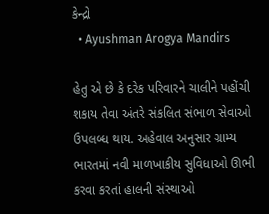કેન્દ્રો
  • Ayushman Arogya Mandirs

હેતુ એ છે કે દરેક પરિવારને ચાલીને પહોંચી શકાય તેવા અંતરે સંકલિત સંભાળ સેવાઓ ઉપલબ્ધ થાય. અહેવાલ અનુસાર ગ્રામ્ય ભારતમાં નવી માળખાકીય સુવિધાઓ ઊભી કરવા કરતાં હાલની સંસ્થાઓ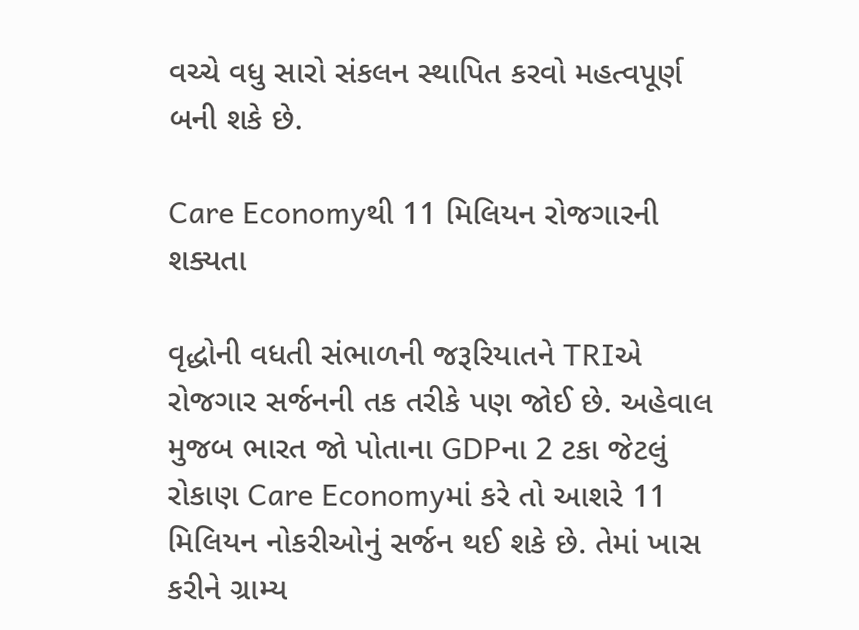વચ્ચે વધુ સારો સંકલન સ્થાપિત કરવો મહત્વપૂર્ણ બની શકે છે.

Care Economyથી 11 મિલિયન રોજગારની શક્યતા

વૃદ્ધોની વધતી સંભાળની જરૂરિયાતને TRIએ રોજગાર સર્જનની તક તરીકે પણ જોઈ છે. અહેવાલ મુજબ ભારત જો પોતાના GDPના 2 ટકા જેટલું રોકાણ Care Economyમાં કરે તો આશરે 11 મિલિયન નોકરીઓનું સર્જન થઈ શકે છે. તેમાં ખાસ કરીને ગ્રામ્ય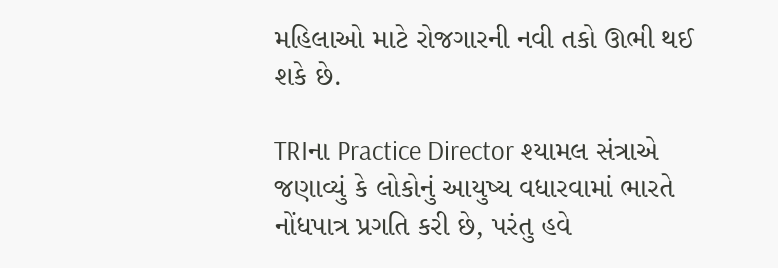મહિલાઓ માટે રોજગારની નવી તકો ઊભી થઈ શકે છે.

TRIના Practice Director શ્યામલ સંત્રાએ જણાવ્યું કે લોકોનું આયુષ્ય વધારવામાં ભારતે નોંધપાત્ર પ્રગતિ કરી છે, પરંતુ હવે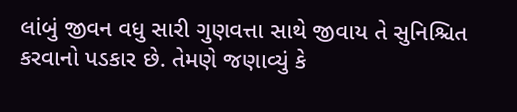લાંબું જીવન વધુ સારી ગુણવત્તા સાથે જીવાય તે સુનિશ્ચિત કરવાનો પડકાર છે. તેમણે જણાવ્યું કે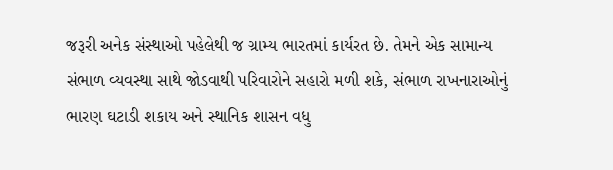જરૂરી અનેક સંસ્થાઓ પહેલેથી જ ગ્રામ્ય ભારતમાં કાર્યરત છે. તેમને એક સામાન્ય સંભાળ વ્યવસ્થા સાથે જોડવાથી પરિવારોને સહારો મળી શકે, સંભાળ રાખનારાઓનું ભારણ ઘટાડી શકાય અને સ્થાનિક શાસન વધુ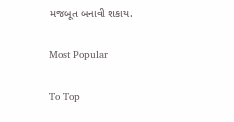મજબૂત બનાવી શકાય.

Most Popular

To Top